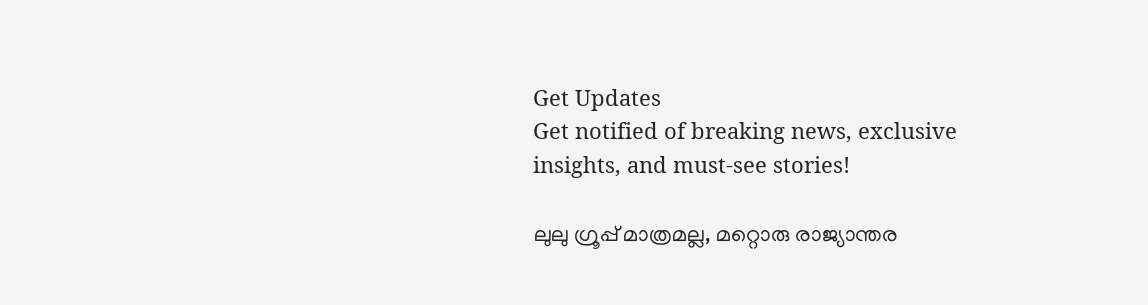Get Updates
Get notified of breaking news, exclusive insights, and must-see stories!

ലുലു ഗ്രൂപ്പ് മാത്രമല്ല, മറ്റൊരു രാജ്യാന്തര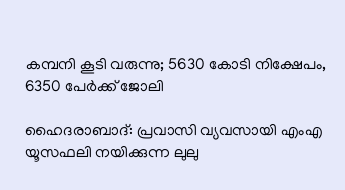കമ്പനി കൂടി വരുന്നു; 5630 കോടി നിക്ഷേപം, 6350 പേര്‍ക്ക് ജോലി

ഹൈദരാബാദ്: പ്രവാസി വ്യവസായി എംഎ യൂസഫലി നയിക്കുന്ന ലുലു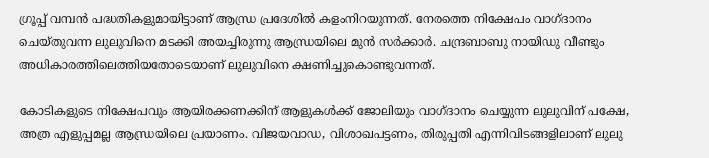ഗ്രൂപ്പ് വമ്പന്‍ പദ്ധതികളുമായിട്ടാണ് ആന്ധ്ര പ്രദേശില്‍ കളംനിറയുന്നത്. നേരത്തെ നിക്ഷേപം വാഗ്ദാനം ചെയ്തുവന്ന ലുലുവിനെ മടക്കി അയച്ചിരുന്നു ആന്ധ്രയിലെ മുന്‍ സര്‍ക്കാര്‍. ചന്ദ്രബാബു നായിഡു വീണ്ടും അധികാരത്തിലെത്തിയതോടെയാണ് ലുലുവിനെ ക്ഷണിച്ചുകൊണ്ടുവന്നത്.

കോടികളുടെ നിക്ഷേപവും ആയിരക്കണക്കിന് ആളുകള്‍ക്ക് ജോലിയും വാഗ്ദാനം ചെയ്യുന്ന ലുലുവിന് പക്ഷേ, അത്ര എളുപ്പമല്ല ആന്ധ്രയിലെ പ്രയാണം. വിജയവാഡ, വിശാഖപട്ടണം, തിരുപ്പതി എന്നിവിടങ്ങളിലാണ് ലുലു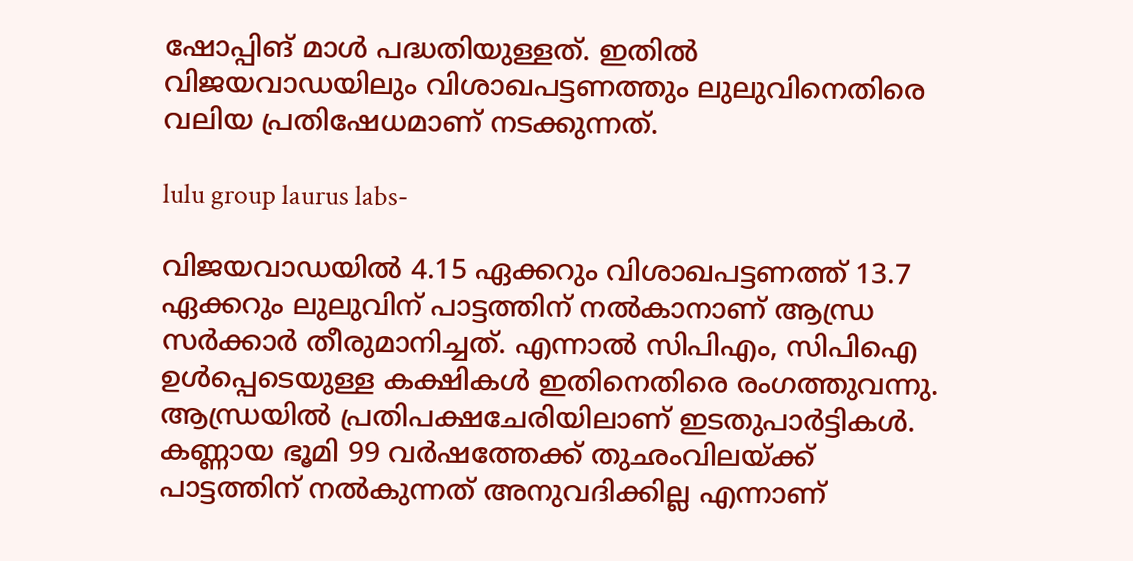ഷോപ്പിങ് മാള്‍ പദ്ധതിയുള്ളത്. ഇതില്‍ വിജയവാഡയിലും വിശാഖപട്ടണത്തും ലുലുവിനെതിരെ വലിയ പ്രതിഷേധമാണ് നടക്കുന്നത്.

lulu group laurus labs-

വിജയവാഡയില്‍ 4.15 ഏക്കറും വിശാഖപട്ടണത്ത് 13.7 ഏക്കറും ലുലുവിന് പാട്ടത്തിന് നല്‍കാനാണ് ആന്ധ്ര സര്‍ക്കാര്‍ തീരുമാനിച്ചത്. എന്നാല്‍ സിപിഎം, സിപിഐ ഉള്‍പ്പെടെയുള്ള കക്ഷികള്‍ ഇതിനെതിരെ രംഗത്തുവന്നു. ആന്ധ്രയില്‍ പ്രതിപക്ഷചേരിയിലാണ് ഇടതുപാര്‍ട്ടികള്‍. കണ്ണായ ഭൂമി 99 വര്‍ഷത്തേക്ക് തുഛംവിലയ്ക്ക് പാട്ടത്തിന് നല്‍കുന്നത് അനുവദിക്കില്ല എന്നാണ്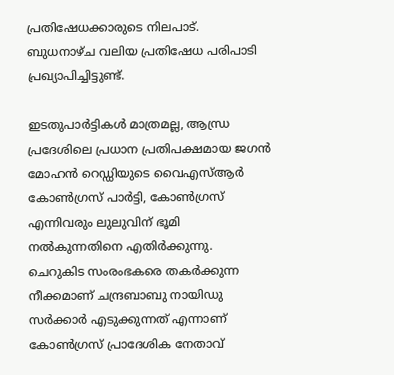പ്രതിഷേധക്കാരുടെ നിലപാട്. ബുധനാഴ്ച വലിയ പ്രതിഷേധ പരിപാടി പ്രഖ്യാപിച്ചിട്ടുണ്ട്.

ഇടതുപാര്‍ട്ടികള്‍ മാത്രമല്ല, ആന്ധ്ര പ്രദേശിലെ പ്രധാന പ്രതിപക്ഷമായ ജഗന്‍ മോഹന്‍ റെഡ്ഡിയുടെ വൈഎസ്ആര്‍ കോണ്‍ഗ്രസ് പാര്‍ട്ടി, കോണ്‍ഗ്രസ് എന്നിവരും ലുലുവിന് ഭൂമി നല്‍കുന്നതിനെ എതിര്‍ക്കുന്നു. ചെറുകിട സംരംഭകരെ തകര്‍ക്കുന്ന നീക്കമാണ് ചന്ദ്രബാബു നായിഡു സര്‍ക്കാര്‍ എടുക്കുന്നത് എന്നാണ് കോണ്‍ഗ്രസ് പ്രാദേശിക നേതാവ്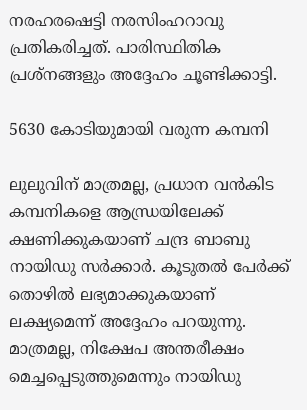നരഹരഷെട്ടി നരസിംഹറാവു പ്രതികരിച്ചത്. പാരിസ്ഥിതിക പ്രശ്‌നങ്ങളും അദ്ദേഹം ചൂണ്ടിക്കാട്ടി.

5630 കോടിയുമായി വരുന്ന കമ്പനി

ലുലുവിന് മാത്രമല്ല, പ്രധാന വന്‍കിട കമ്പനികളെ ആന്ധ്രയിലേക്ക് ക്ഷണിക്കുകയാണ് ചന്ദ്ര ബാബു നായിഡു സര്‍ക്കാര്‍. കൂടുതല്‍ പേര്‍ക്ക് തൊഴില്‍ ലഭ്യമാക്കുകയാണ് ലക്ഷ്യമെന്ന് അദ്ദേഹം പറയുന്നു. മാത്രമല്ല, നിക്ഷേപ അന്തരീക്ഷം മെച്ചപ്പെടുത്തുമെന്നും നായിഡു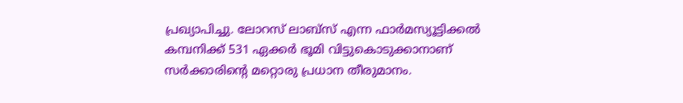പ്രഖ്യാപിച്ചു. ലോറസ് ലാബ്‌സ് എന്ന ഫാര്‍മസ്യൂട്ടിക്കല്‍ കമ്പനിക്ക് 531 ഏക്കര്‍ ഭൂമി വിട്ടുകൊടുക്കാനാണ് സര്‍ക്കാരിന്റെ മറ്റൊരു പ്രധാന തീരുമാനം.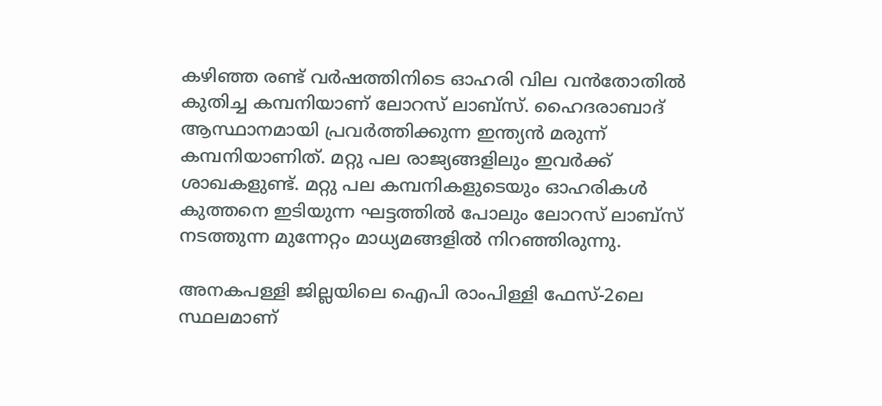കഴിഞ്ഞ രണ്ട് വര്‍ഷത്തിനിടെ ഓഹരി വില വന്‍തോതില്‍ കുതിച്ച കമ്പനിയാണ് ലോറസ് ലാബ്‌സ്. ഹൈദരാബാദ് ആസ്ഥാനമായി പ്രവര്‍ത്തിക്കുന്ന ഇന്ത്യന്‍ മരുന്ന് കമ്പനിയാണിത്. മറ്റു പല രാജ്യങ്ങളിലും ഇവര്‍ക്ക് ശാഖകളുണ്ട്. മറ്റു പല കമ്പനികളുടെയും ഓഹരികള്‍ കുത്തനെ ഇടിയുന്ന ഘട്ടത്തില്‍ പോലും ലോറസ് ലാബ്‌സ് നടത്തുന്ന മുന്നേറ്റം മാധ്യമങ്ങളില്‍ നിറഞ്ഞിരുന്നു.

അനകപള്ളി ജില്ലയിലെ ഐപി രാംപിള്ളി ഫേസ്-2ലെ സ്ഥലമാണ്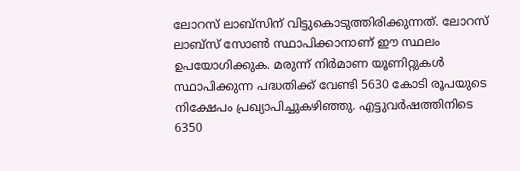ലോറസ് ലാബ്‌സിന് വിട്ടുകൊടുത്തിരിക്കുന്നത്. ലോറസ് ലാബ്‌സ് സോണ്‍ സ്ഥാപിക്കാനാണ് ഈ സ്ഥലം ഉപയോഗിക്കുക. മരുന്ന് നിര്‍മാണ യൂണിറ്റുകള്‍ സ്ഥാപിക്കുന്ന പദ്ധതിക്ക് വേണ്ടി 5630 കോടി രൂപയുടെ നിക്ഷേപം പ്രഖ്യാപിച്ചുകഴിഞ്ഞു. എട്ടുവര്‍ഷത്തിനിടെ 6350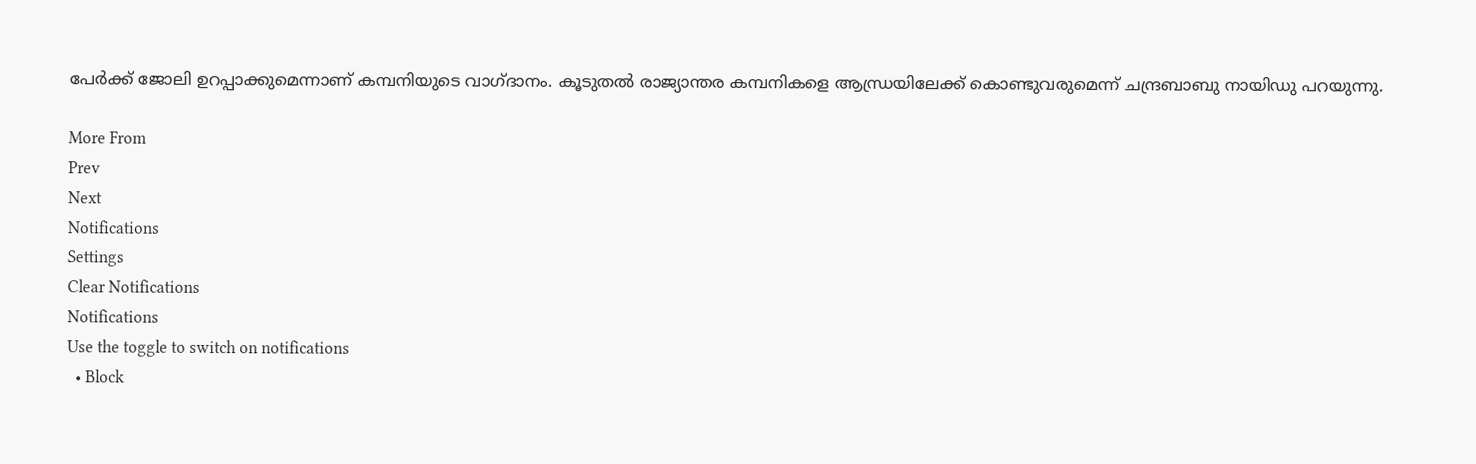പേര്‍ക്ക് ജോലി ഉറപ്പാക്കുമെന്നാണ് കമ്പനിയുടെ വാഗ്ദാനം. കൂടുതല്‍ രാജ്യാന്തര കമ്പനികളെ ആന്ധ്രയിലേക്ക് കൊണ്ടുവരുമെന്ന് ചന്ദ്രബാബു നായിഡു പറയുന്നു.

More From
Prev
Next
Notifications
Settings
Clear Notifications
Notifications
Use the toggle to switch on notifications
  • Block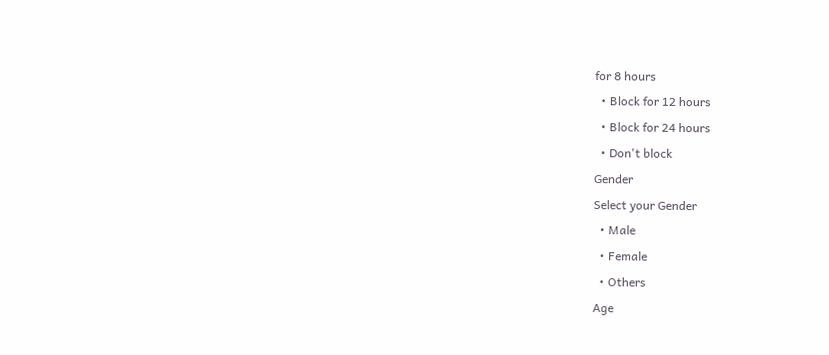for 8 hours
  • Block for 12 hours
  • Block for 24 hours
  • Don't block
Gender
Select your Gender
  • Male
  • Female
  • Others
Age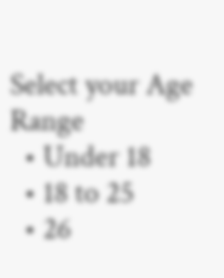Select your Age Range
  • Under 18
  • 18 to 25
  • 26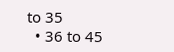to 35
  • 36 to 45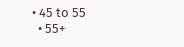• 45 to 55
  • 55+